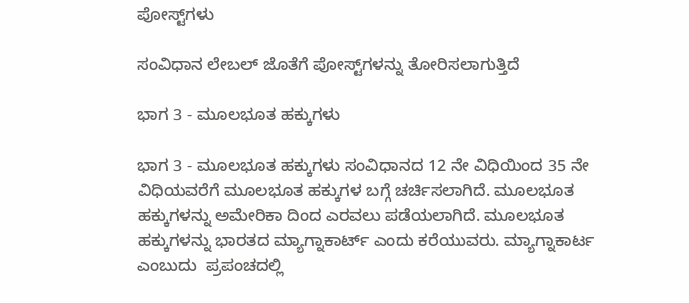ಪೋಸ್ಟ್‌ಗಳು

ಸಂವಿಧಾನ ಲೇಬಲ್ ಜೊತೆಗೆ ಪೋಸ್ಟ್‌ಗಳನ್ನು ತೋರಿಸಲಾಗುತ್ತಿದೆ

ಭಾಗ 3 - ಮೂಲಭೂತ ಹಕ್ಕುಗಳು

ಭಾಗ 3 - ಮೂಲಭೂತ ಹಕ್ಕುಗಳು ಸಂವಿಧಾನದ 12 ನೇ ವಿಧಿಯಿಂದ 35 ನೇ ವಿಧಿಯವರೆಗೆ ಮೂಲಭೂತ ಹಕ್ಕುಗಳ ಬಗ್ಗೆ ಚರ್ಚಿಸಲಾಗಿದೆ. ಮೂಲಭೂತ ಹಕ್ಕುಗಳನ್ನು ಅಮೇರಿಕಾ ದಿಂದ ಎರವಲು ಪಡೆಯಲಾಗಿದೆ. ಮೂಲಭೂತ ಹಕ್ಕುಗಳನ್ನು ಭಾರತದ ಮ್ಯಾಗ್ನಾಕಾರ್ಟ್ ಎಂದು ಕರೆಯುವರು. ಮ್ಯಾಗ್ನಾಕಾರ್ಟ ಎಂಬುದು  ಪ್ರಪಂಚದಲ್ಲಿ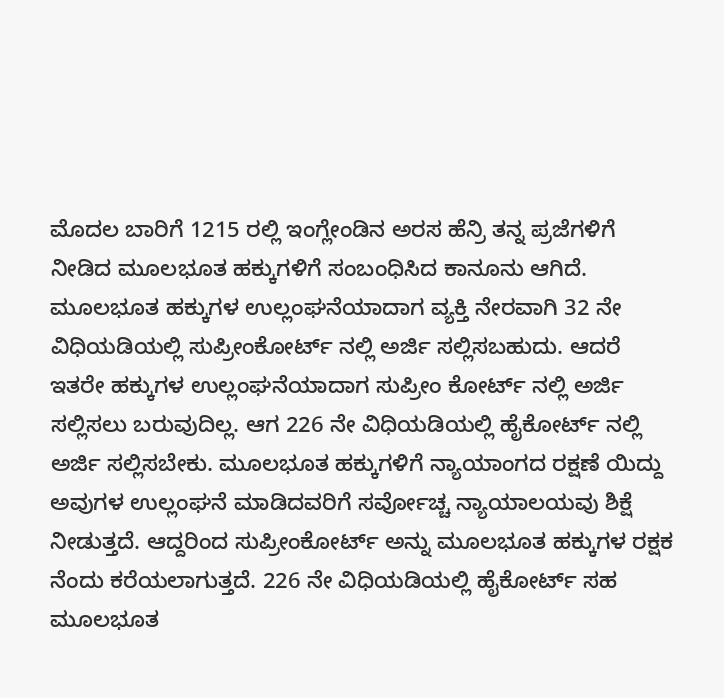ಮೊದಲ ಬಾರಿಗೆ 1215 ರಲ್ಲಿ ಇಂಗ್ಲೇಂಡಿನ ಅರಸ ಹೆನ್ರಿ ತನ್ನ ಪ್ರಜೆಗಳಿಗೆ ನೀಡಿದ ಮೂಲಭೂತ ಹಕ್ಕುಗಳಿಗೆ ಸಂಬಂಧಿಸಿದ ಕಾನೂನು ಆಗಿದೆ. ಮೂಲಭೂತ ಹಕ್ಕುಗಳ ಉಲ್ಲಂಘನೆಯಾದಾಗ ವ್ಯಕ್ತಿ ನೇರವಾಗಿ 32 ನೇ ವಿಧಿಯಡಿಯಲ್ಲಿ ಸುಪ್ರೀಂಕೋರ್ಟ್ ನಲ್ಲಿ ಅರ್ಜಿ ಸಲ್ಲಿಸಬಹುದು. ಆದರೆ ಇತರೇ ಹಕ್ಕುಗಳ ಉಲ್ಲಂಘನೆಯಾದಾಗ ಸುಪ್ರೀಂ ಕೋರ್ಟ್ ನಲ್ಲಿ ಅರ್ಜಿ ಸಲ್ಲಿಸಲು ಬರುವುದಿಲ್ಲ. ಆಗ 226 ನೇ ವಿಧಿಯಡಿಯಲ್ಲಿ ಹೈಕೋರ್ಟ್ ನಲ್ಲಿ ಅರ್ಜಿ ಸಲ್ಲಿಸಬೇಕು. ಮೂಲಭೂತ ಹಕ್ಕುಗಳಿಗೆ ನ್ಯಾಯಾಂಗದ ರಕ್ಷಣೆ ಯಿದ್ದು ಅವುಗಳ ಉಲ್ಲಂಘನೆ ಮಾಡಿದವರಿಗೆ ಸರ್ವೋಚ್ಚ ನ್ಯಾಯಾಲಯವು ಶಿಕ್ಷೆ ನೀಡುತ್ತದೆ. ಆದ್ದರಿಂದ ಸುಪ್ರೀಂಕೋರ್ಟ್ ಅನ್ನು ಮೂಲಭೂತ ಹಕ್ಕುಗಳ ರಕ್ಷಕ ನೆಂದು ಕರೆಯಲಾಗುತ್ತದೆ. 226 ನೇ ವಿಧಿಯಡಿಯಲ್ಲಿ ಹೈಕೋರ್ಟ್ ಸಹ ಮೂಲಭೂತ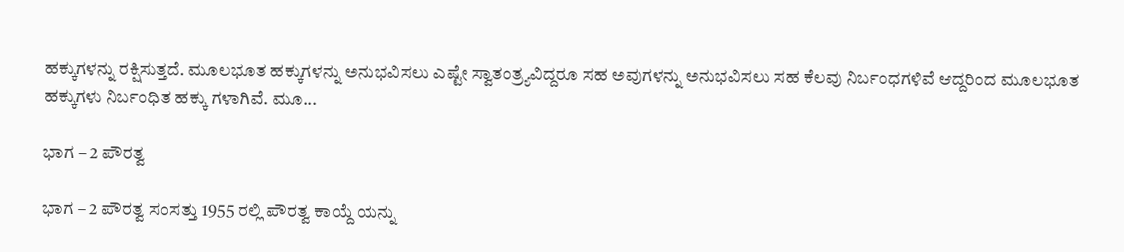ಹಕ್ಕುಗಳನ್ನು ರಕ್ಷಿಸುತ್ತದೆ. ಮೂಲಭೂತ ಹಕ್ಕುಗಳನ್ನು ಅನುಭವಿಸಲು ಎಷ್ಟೇ ಸ್ವಾತಂತ್ರ್ಯವಿದ್ದರೂ ಸಹ ಅವುಗಳನ್ನು ಅನುಭವಿಸಲು ಸಹ ಕೆಲವು ನಿರ್ಬಂಧಗಳಿವೆ ಆದ್ದರಿಂದ ಮೂಲಭೂತ ಹಕ್ಕುಗಳು ನಿರ್ಬಂಧಿತ ಹಕ್ಕು ಗಳಾಗಿವೆ. ಮೂ...

ಭಾಗ – 2 ಪೌರತ್ವ

ಭಾಗ – 2 ಪೌರತ್ವ ಸಂಸತ್ತು 1955 ರಲ್ಲಿ ಪೌರತ್ವ ಕಾಯ್ದೆ ಯನ್ನು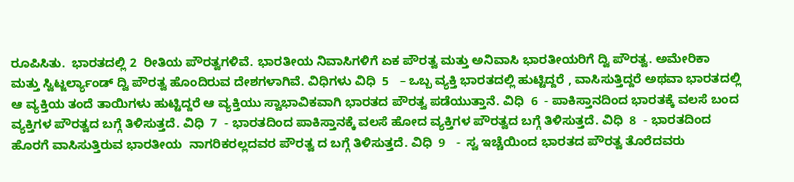ರೂಪಿಸಿತು.  ಭಾರತದಲ್ಲಿ 2  ರೀತಿಯ ಪೌರತ್ವಗಳಿವೆ. ಭಾರತೀಯ ನಿವಾಸಿಗಳಿಗೆ ಏಕ ಪೌರತ್ವ ಮತ್ತು ಅನಿವಾಸಿ ಭಾರತೀಯರಿಗೆ ದ್ವಿ ಪೌರತ್ವ. ಅಮೇರಿಕಾ ಮತ್ತು ಸ್ವಿಟ್ಜರ್ಲ್ಯಾಂಡ್ ದ್ವಿ ಪೌರತ್ವ ಹೊಂದಿರುವ ದೇಶಗಳಾಗಿವೆ. ವಿಧಿಗಳು ವಿಧಿ  5   – ಒಬ್ಬ ವ್ಯಕ್ತಿ ಭಾರತದಲ್ಲಿ ಹುಟ್ಟಿದ್ದರೆ , ವಾಸಿಸುತ್ತಿದ್ದರೆ ಅಥವಾ ಭಾರತದಲ್ಲಿ ಆ ವ್ಯಕ್ತಿಯ ತಂದೆ ತಾಯಿಗಳು ಹುಟ್ಟಿದ್ದರೆ ಆ ವ್ಯಕ್ತಿಯು ಸ್ವಾಭಾವಿಕವಾಗಿ ಭಾರತದ ಪೌರತ್ವ ಪಡೆಯುತ್ತಾನೆ. ವಿಧಿ  6  - ಪಾಕಿಸ್ತಾನದಿಂದ ಭಾರತಕ್ಕೆ ವಲಸೆ ಬಂದ ವ್ಯಕ್ತಿಗಳ ಪೌರತ್ವದ ಬಗ್ಗೆ ತಿಳಿಸುತ್ತದೆ. ವಿಧಿ  7  - ಭಾರತದಿಂದ ಪಾಕಿಸ್ತಾನಕ್ಕೆ ವಲಸೆ ಹೋದ ವ್ಯಕ್ತಿಗಳ ಪೌರತ್ವದ ಬಗ್ಗೆ ತಿಳಿಸುತ್ತದೆ. ವಿಧಿ  8  - ಭಾರತದಿಂದ ಹೊರಗೆ ವಾಸಿಸುತ್ತಿರುವ ಭಾರತೀಯ  ನಾಗರಿಕರಲ್ಲದವರ ಪೌರತ್ವ ದ ಬಗ್ಗೆ ತಿಳಿಸುತ್ತದೆ. ವಿಧಿ  9   -  ಸ್ವ ಇಚ್ಚೆಯಿಂದ ಭಾರತದ ಪೌರತ್ವ ತೊರೆದವರು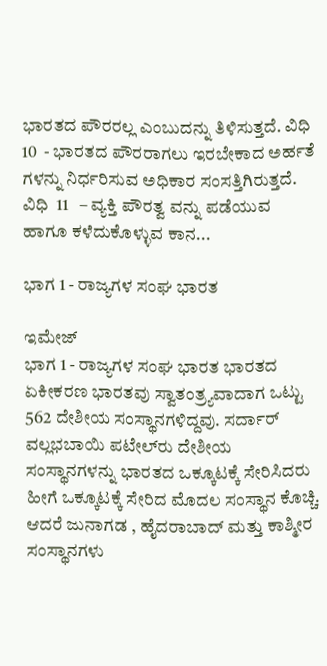ಭಾರತದ ಪೌರರಲ್ಲ ಎಂಬುದನ್ನು ತಿಳಿಸುತ್ತದೆ. ವಿಧಿ  10  - ಭಾರತದ ಪೌರರಾಗಲು ಇರಬೇಕಾದ ಅರ್ಹತೆ ಗಳನ್ನು ನಿರ್ಧರಿಸುವ ಅಧಿಕಾರ ಸಂಸತ್ತಿಗಿರುತ್ತದೆ. ವಿಧಿ  11   – ವ್ಯಕ್ತಿ ಪೌರತ್ವ ವನ್ನು ಪಡೆಯುವ ಹಾಗೂ ಕಳೆದುಕೊಳ್ಳುವ ಕಾನ...

ಭಾಗ 1 - ರಾಜ್ಯಗಳ ಸಂಘ ಭಾರತ

ಇಮೇಜ್
ಭಾಗ 1 - ರಾಜ್ಯಗಳ ಸಂಘ ಭಾರತ ಭಾರತದ ಏಕೀಕರಣ ಭಾರತವು ಸ್ವಾತಂತ್ರ್ಯವಾದಾಗ ಒಟ್ಟು 562 ದೇಶೀಯ ಸಂಸ್ಥಾನಗಳಿದ್ದವು. ಸರ್ದಾರ್ ವಲ್ಲಭಬಾಯಿ ಪಟೇಲ್‍ರು ದೇಶೀಯ ಸಂಸ್ಥಾನಗಳನ್ನು ಭಾರತದ ಒಕ್ಕೂಟಕ್ಕೆ ಸೇರಿಸಿದರು ಹೀಗೆ ಒಕ್ಕೂಟಕ್ಕೆ ಸೇರಿದ ಮೊದಲ ಸಂಸ್ಥಾನ ಕೊಚ್ಚಿ. ಆದರೆ ಜುನಾಗಡ , ಹೈದರಾಬಾದ್ ಮತ್ತು ಕಾಶ್ಮೀರ ಸಂಸ್ಥಾನಗಳು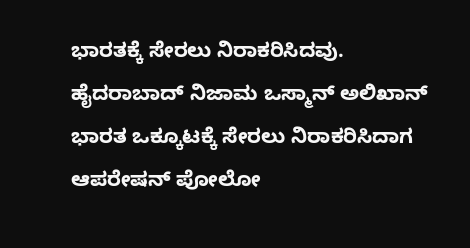ಭಾರತಕ್ಕೆ ಸೇರಲು ನಿರಾಕರಿಸಿದವು. ಹೈದರಾಬಾದ್ ನಿಜಾಮ ಒಸ್ಮಾನ್ ಅಲಿಖಾನ್ ಭಾರತ ಒಕ್ಕೂಟಕ್ಕೆ ಸೇರಲು ನಿರಾಕರಿಸಿದಾಗ ಆಪರೇಷನ್ ಪೋಲೋ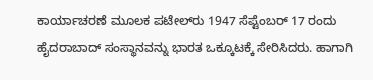ಕಾರ್ಯಾಚರಣೆ ಮೂಲಕ ಪಟೇಲ್‍ರು 1947 ಸೆಪ್ಟೆಂಬರ್ 17 ರಂದು ಹೈದರಾಬಾದ್ ಸಂಸ್ಥಾನವನ್ನು ಭಾರತ ಒಕ್ಕೂಟಕ್ಕೆ ಸೇರಿಸಿದರು. ಹಾಗಾಗಿ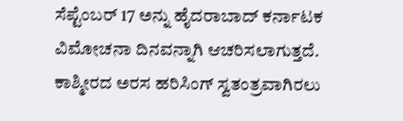ಸೆಪ್ಟೆಂಬರ್ 17 ಅನ್ನು ಹೈದರಾಬಾದ್ ಕರ್ನಾಟಕ ವಿಮೋಚನಾ ದಿನವನ್ನಾಗಿ ಆಚರಿಸಲಾಗುತ್ತದೆ. ಕಾಶ್ಮೀರದ ಅರಸ ಹರಿಸಿಂಗ್ ಸ್ವತಂತ್ರವಾಗಿರಲು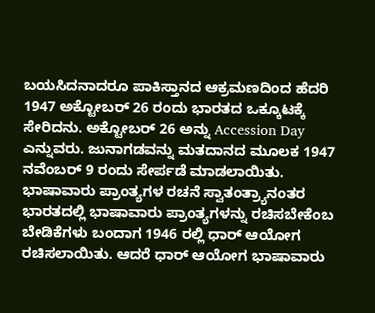ಬಯಸಿದನಾದರೂ ಪಾಕಿಸ್ತಾನದ ಆಕ್ರಮಣದಿಂದ ಹೆದರಿ 1947 ಅಕ್ಟೋಬರ್ 26 ರಂದು ಭಾರತದ ಒಕ್ಕೂಟಕ್ಕೆ ಸೇರಿದನು. ಅಕ್ಟೋಬರ್ 26 ಅನ್ನು Accession Day ಎನ್ನುವರು. ಜುನಾಗಡವನ್ನು ಮತದಾನದ ಮೂಲಕ 1947 ನವೆಂಬರ್ 9 ರಂದು ಸೇರ್ಪಡೆ ಮಾಡಲಾಯಿತು. ಭಾಷಾವಾರು ಪ್ರಾಂತ್ಯಗಳ ರಚನೆ ಸ್ವಾತಂತ್ರ್ಯಾನಂತರ ಭಾರತದಲ್ಲಿ ಭಾಷಾವಾರು ಪ್ರಾಂತ್ಯಗಳನ್ನು ರಚಿಸಬೇಕೆಂಬ ಬೇಡಿಕೆಗಳು ಬಂದಾಗ 1946 ರಲ್ಲಿ ಧಾರ್ ಆಯೋಗ ರಚಿಸಲಾಯಿತು. ಆದರೆ ಧಾರ್ ಆಯೋಗ ಭಾಷಾವಾರು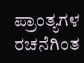ಪ್ರಾಂತ್ಯಗಳ ರಚನೆಗಿಂತ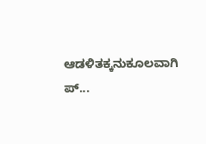ಆಡಳಿತಕ್ಕನುಕೂಲವಾಗಿ ಪ್...